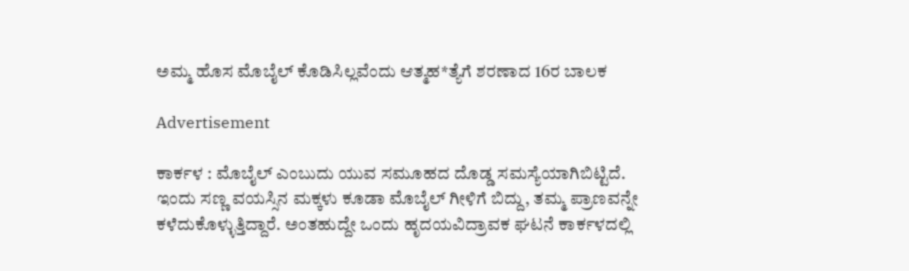ಅಮ್ಮ ಹೊಸ ಮೊಬೈಲ್ ಕೊಡಿಸಿಲ್ಲವೆಂದು ಆತ್ಮಹ*ತ್ಯೆಗೆ ಶರಣಾದ 16ರ ಬಾಲಕ

Advertisement

ಕಾರ್ಕಳ : ಮೊಬೈಲ್ ಎಂಬುದು ಯುವ ಸಮೂಹದ ದೊಡ್ಡ ಸಮಸ್ಯೆಯಾಗಿಬಿಟ್ಟಿದೆ. ಇಂದು ಸಣ್ಣ ವಯಸ್ಸಿನ ಮಕ್ಕಳು ಕೂಡಾ ಮೊಬೈಲ್ ಗೀಳಿಗೆ ಬಿದ್ದು, ತಮ್ಮ ಪ್ರಾಣವನ್ನೇ ಕಳೆದುಕೊಳ್ಳುತ್ತಿದ್ದಾರೆ. ಅಂತಹುದ್ದೇ ಒಂದು ಹೃದಯವಿದ್ರಾವಕ ಘಟನೆ ಕಾರ್ಕಳದಲ್ಲಿ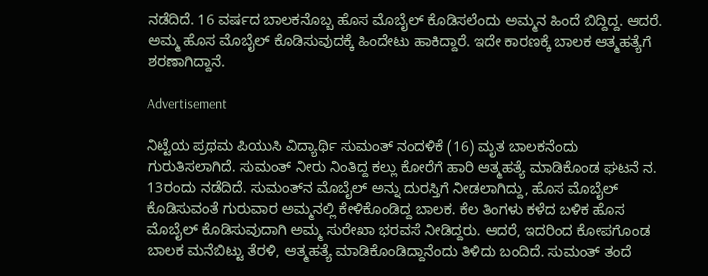ನಡೆದಿದೆ. 16 ವರ್ಷದ ಬಾಲಕನೊಬ್ಬ ಹೊಸ ಮೊಬೈಲ್ ಕೊಡಿಸಲೆಂದು ಅಮ್ಮನ ಹಿಂದೆ ಬಿದ್ದಿದ್ದ. ಆದರೆ. ಅಮ್ಮ ಹೊಸ ಮೊಬೈಲ್ ಕೊಡಿಸುವುದಕ್ಕೆ ಹಿಂದೇಟು ಹಾಕಿದ್ದಾರೆ. ಇದೇ ಕಾರಣಕ್ಕೆ ಬಾಲಕ ಆತ್ಮಹತ್ಯೆಗೆ ಶರಣಾಗಿದ್ದಾನೆ.

Advertisement

ನಿಟ್ಟೆಯ ಪ್ರಥಮ ಪಿಯುಸಿ ವಿದ್ಯಾರ್ಥಿ ಸುಮಂತ್ ನಂದಳಿಕೆ (16) ಮೃತ ಬಾಲಕನೆಂದು ಗುರುತಿಸಲಾಗಿದೆ. ಸುಮಂತ್ ನೀರು ನಿಂತಿದ್ದ ಕಲ್ಲು ಕೋರೆಗೆ ಹಾರಿ ಆತ್ಮಹತ್ಯೆ ಮಾಡಿಕೊಂಡ ಘಟನೆ ನ. 13ರಂದು ನಡೆದಿದೆ. ಸುಮಂತ್‌ನ ಮೊಬೈಲ್ ಅನ್ನು ದುರಸ್ತಿಗೆ ನೀಡಲಾಗಿದ್ದು, ಹೊಸ ಮೊಬೈಲ್ ಕೊಡಿಸುವಂತೆ ಗುರುವಾರ ಅಮ್ಮನಲ್ಲಿ ಕೇಳಿಕೊಂಡಿದ್ದ ಬಾಲಕ. ಕೆಲ ತಿಂಗಳು ಕಳೆದ ಬಳಿಕ ಹೊಸ ಮೊಬೈಲ್ ಕೊಡಿಸುವುದಾಗಿ ಅಮ್ಮ ಸುರೇಖಾ ಭರವಸೆ ನೀಡಿದ್ದರು. ಆದರೆ, ಇದರಿಂದ ಕೋಪಗೊಂಡ ಬಾಲಕ ಮನೆಬಿಟ್ಟು ತೆರಳಿ, ಆತ್ಮಹತ್ಯೆ ಮಾಡಿಕೊಂಡಿದ್ದಾನೆಂದು ತಿಳಿದು ಬಂದಿದೆ. ಸುಮಂತ್ ತಂದೆ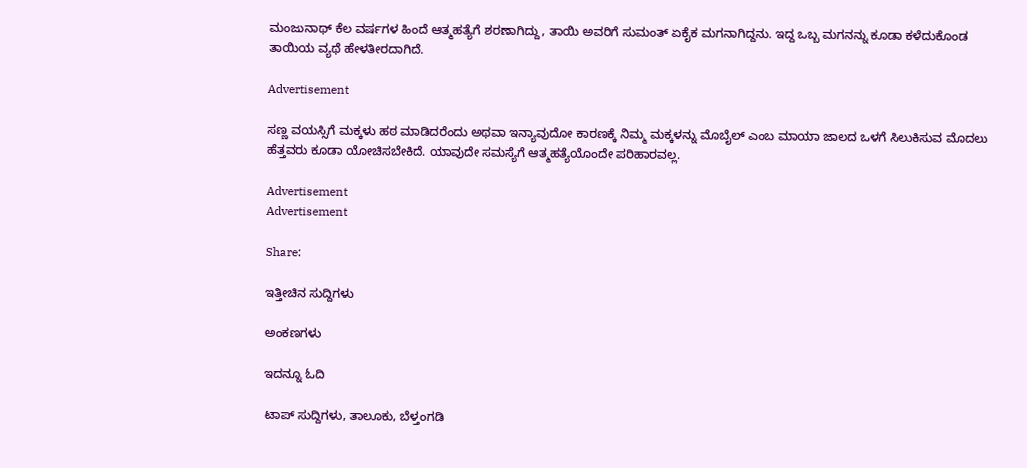ಮಂಜುನಾಥ್ ಕೆಲ ವರ್ಷಗಳ ಹಿಂದೆ ಆತ್ಮಹತ್ಯೆಗೆ ಶರಣಾಗಿದ್ದು, ತಾಯಿ ಅವರಿಗೆ ಸುಮಂತ್ ಏಕೈಕ ಮಗನಾಗಿದ್ದನು. ಇದ್ದ ಒಬ್ಬ ಮಗನನ್ನು ಕೂಡಾ ಕಳೆದುಕೊಂಡ ತಾಯಿಯ ವ್ಯಥೆ ಹೇಳತೀರದಾಗಿದೆ.

Advertisement

ಸಣ್ಣ ವಯಸ್ಸಿಗೆ ಮಕ್ಕಳು ಹಠ ಮಾಡಿದರೆಂದು ಅಥವಾ ಇನ್ಯಾವುದೋ ಕಾರಣಕ್ಕೆ ನಿಮ್ಮ ಮಕ್ಕಳನ್ನು ಮೊಬೈಲ್ ಎಂಬ ಮಾಯಾ ಜಾಲದ ಒಳಗೆ ಸಿಲುಕಿಸುವ ಮೊದಲು ಹೆತ್ತವರು ಕೂಡಾ ಯೋಚಿಸಬೇಕಿದೆ. ಯಾವುದೇ ಸಮಸ್ಯೆಗೆ ಆತ್ಮಹತ್ಯೆಯೊಂದೇ ಪರಿಹಾರವಲ್ಲ.

Advertisement
Advertisement

Share:

ಇತ್ತೀಚಿನ ಸುದ್ದಿಗಳು

ಅಂಕಣಗಳು

ಇದನ್ನೂ ಓದಿ

ಟಾಪ್ ಸುದ್ದಿಗಳು, ತಾಲೂಕು, ಬೆಳ್ತಂಗಡಿ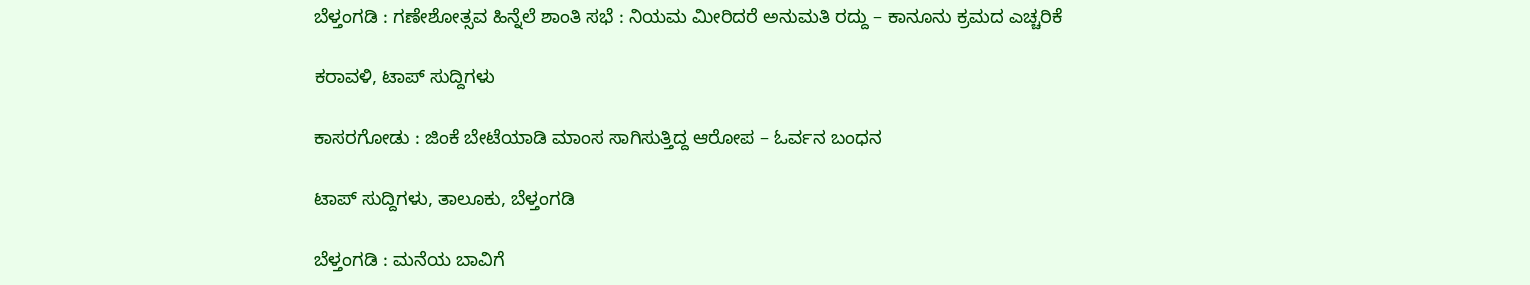ಬೆಳ್ತಂಗಡಿ : ಗಣೇಶೋತ್ಸವ ಹಿನ್ನೆಲೆ ಶಾಂತಿ ಸಭೆ : ನಿಯಮ ಮೀರಿದರೆ ಅನುಮತಿ ರದ್ದು – ಕಾನೂನು ಕ್ರಮದ ಎಚ್ಚರಿಕೆ

ಕರಾವಳಿ, ಟಾಪ್ ಸುದ್ದಿಗಳು

ಕಾಸರಗೋಡು : ಜಿಂಕೆ ಬೇಟೆಯಾಡಿ ಮಾಂಸ ಸಾಗಿಸುತ್ತಿದ್ದ ಆರೋಪ – ಓರ್ವನ ಬಂಧನ

ಟಾಪ್ ಸುದ್ದಿಗಳು, ತಾಲೂಕು, ಬೆಳ್ತಂಗಡಿ

ಬೆಳ್ತಂಗಡಿ : ಮನೆಯ ಬಾವಿಗೆ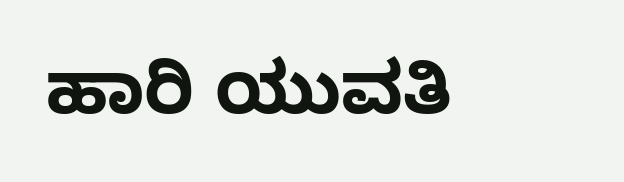ಹಾರಿ ಯುವತಿ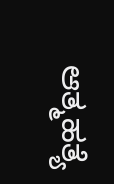ಆತ್ಮಹತ್ಯೆ